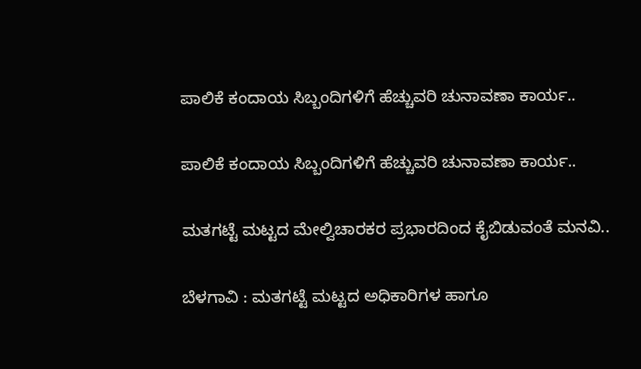ಪಾಲಿಕೆ ಕಂದಾಯ ಸಿಬ್ಬಂದಿಗಳಿಗೆ ಹೆಚ್ಚುವರಿ ಚುನಾವಣಾ ಕಾರ್ಯ..

ಪಾಲಿಕೆ ಕಂದಾಯ ಸಿಬ್ಬಂದಿಗಳಿಗೆ ಹೆಚ್ಚುವರಿ ಚುನಾವಣಾ ಕಾರ್ಯ..

ಮತಗಟ್ಟೆ ಮಟ್ಟದ ಮೇಲ್ವಿಚಾರಕರ ಪ್ರಭಾರದಿಂದ ಕೈಬಿಡುವಂತೆ ಮನವಿ..

ಬೆಳಗಾವಿ : ಮತಗಟ್ಟೆ ಮಟ್ಟದ ಅಧಿಕಾರಿಗಳ ಹಾಗೂ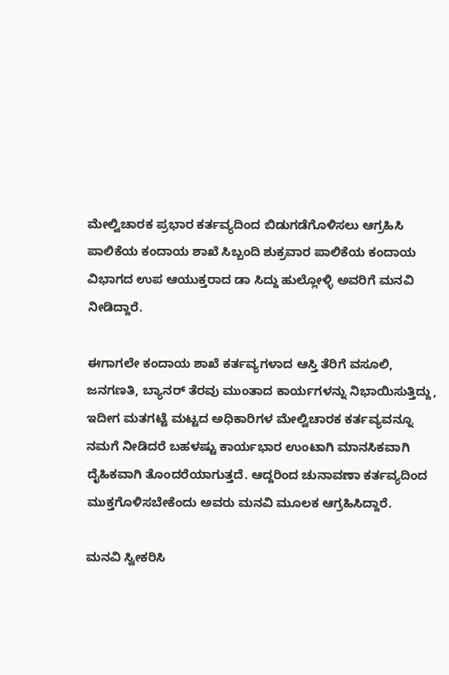ಮೇಲ್ವಿಚಾರಕ ಪ್ರಭಾರ ಕರ್ತವ್ಯದಿಂದ ಬಿಡುಗಡೆಗೊಳಿಸಲು ಆಗ್ರಹಿಸಿ ಪಾಲಿಕೆಯ ಕಂದಾಯ ಶಾಖೆ ಸಿಬ್ಬಂದಿ ಶುಕ್ರವಾರ ಪಾಲಿಕೆಯ ಕಂದಾಯ ವಿಭಾಗದ ಉಪ ಆಯುಕ್ತರಾದ ಡಾ ಸಿದ್ದು ಹುಲ್ಲೋಳ್ಳಿ ಅವರಿಗೆ ಮನವಿ ನೀಡಿದ್ದಾರೆ.

ಈಗಾಗಲೇ ಕಂದಾಯ ಶಾಖೆ ಕರ್ತವ್ಯಗಳಾದ ಆಸ್ತಿ ತೆರಿಗೆ ವಸೂಲಿ, ಜನಗಣತಿ, ಬ್ಯಾನರ್ ತೆರವು ಮುಂತಾದ ಕಾರ್ಯಗಳನ್ನು ನಿಭಾಯಿಸುತ್ತಿದ್ದು, ಇದೀಗ ಮತಗಟ್ಟೆ ಮಟ್ಟದ ಅಧಿಕಾರಿಗಳ ಮೇಲ್ವಿಚಾರಕ ಕರ್ತವ್ಯವನ್ನೂ ನಮಗೆ ನೀಡಿದರೆ ಬಹಳಷ್ಟು ಕಾರ್ಯಭಾರ ಉಂಟಾಗಿ ಮಾನಸಿಕವಾಗಿ ದೈಹಿಕವಾಗಿ ತೊಂದರೆಯಾಗುತ್ತದೆ. ಆದ್ದರಿಂದ ಚುನಾವಣಾ ಕರ್ತವ್ಯದಿಂದ ಮುಕ್ತಗೊಳಿಸಬೇಕೆಂದು ಅವರು ಮನವಿ ಮೂಲಕ ಆಗ್ರಹಿಸಿದ್ದಾರೆ.

ಮನವಿ ಸ್ವೀಕರಿಸಿ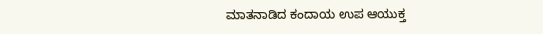ಮಾತನಾಡಿದ ಕಂದಾಯ ಉಪ ಆಯುಕ್ತ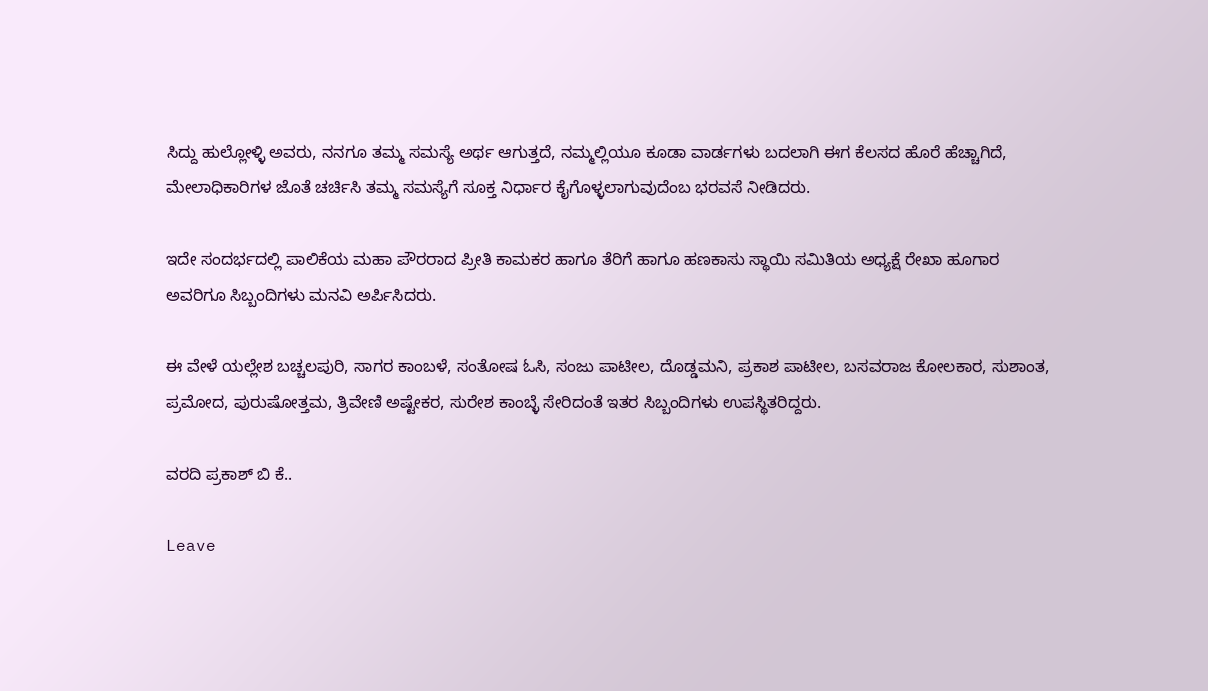ಸಿದ್ದು ಹುಲ್ಲೋಳ್ಳಿ ಅವರು, ನನಗೂ ತಮ್ಮ ಸಮಸ್ಯೆ ಅರ್ಥ ಆಗುತ್ತದೆ, ನಮ್ಮಲ್ಲಿಯೂ ಕೂಡಾ ವಾರ್ಡಗಳು ಬದಲಾಗಿ ಈಗ ಕೆಲಸದ ಹೊರೆ ಹೆಚ್ಚಾಗಿದೆ, ಮೇಲಾಧಿಕಾರಿಗಳ ಜೊತೆ ಚರ್ಚಿಸಿ ತಮ್ಮ ಸಮಸ್ಯೆಗೆ ಸೂಕ್ತ ನಿರ್ಧಾರ ಕೈಗೊಳ್ಳಲಾಗುವುದೆಂಬ ಭರವಸೆ ನೀಡಿದರು.

ಇದೇ ಸಂದರ್ಭದಲ್ಲಿ ಪಾಲಿಕೆಯ ಮಹಾ ಪೌರರಾದ ಪ್ರೀತಿ ಕಾಮಕರ ಹಾಗೂ ತೆರಿಗೆ ಹಾಗೂ ಹಣಕಾಸು ಸ್ಥಾಯಿ ಸಮಿತಿಯ ಅಧ್ಯಕ್ಷೆ ರೇಖಾ ಹೂಗಾರ ಅವರಿಗೂ ಸಿಬ್ಬಂದಿಗಳು ಮನವಿ ಅರ್ಪಿಸಿದರು.

ಈ ವೇಳೆ ಯಲ್ಲೇಶ ಬಚ್ಚಲಪುರಿ, ಸಾಗರ ಕಾಂಬಳೆ, ಸಂತೋಷ ಓಸಿ, ಸಂಜು ಪಾಟೀಲ, ದೊಡ್ಡಮನಿ, ಪ್ರಕಾಶ ಪಾಟೀಲ, ಬಸವರಾಜ ಕೋಲಕಾರ, ಸುಶಾಂತ, ಪ್ರಮೋದ, ಪುರುಷೋತ್ತಮ, ತ್ರಿವೇಣಿ ಅಷ್ಟೇಕರ, ಸುರೇಶ ಕಾಂಬ್ಳೆ ಸೇರಿದಂತೆ ಇತರ ಸಿಬ್ಬಂದಿಗಳು ಉಪಸ್ಥಿತರಿದ್ದರು.

ವರದಿ ಪ್ರಕಾಶ್ ಬಿ ಕೆ..

Leave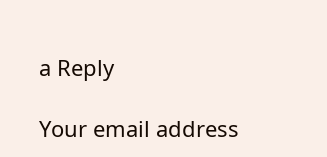a Reply

Your email address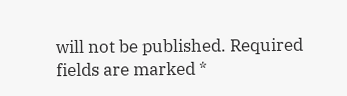will not be published. Required fields are marked *